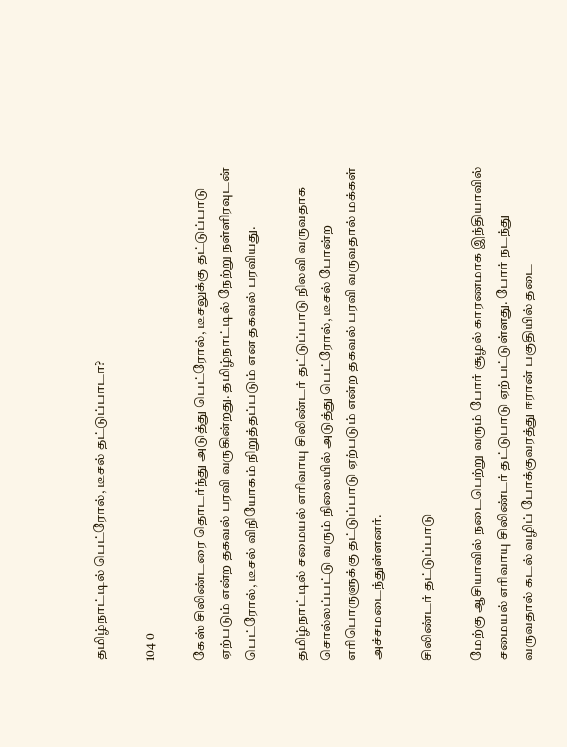தமிழ்நாட்டில் பெட்ரோல், டீசல் தட்டுப்பாடா?

104 0

கேஸ் சிலிண்டரை தொடர்ந்து அடுத்து பெட்ரோல், டீசலுக்கு தட்டுப்பாடு ஏற்படும் என்ற தகவல் பரவி வருகின்றது. தமிழ்நாட்டில் நேற்று நள்ளிரவுடன் பெட்ரோல், டீசல் விநியோகம் நிறுத்தப்படும் என தகவல் பரவியது.

தமிழ்நாட்டில் சமையல் எரிவாயு சிலிண்டர் தட்டுப்பாடு நிலவி வருவதாக சொல்லப்பட்டு வரும் நிலையில் அடுத்து பெட்ரோல், டீசல் போன்ற எரிபொருளுக்கு தட்டுப்பாடு ஏற்படும் என்ற தகவல் பரவி வருவதால் மக்கள் அச்சமடைந்துள்ளனர்.

சிலிண்டர் தட்டுப்பாடு

மேற்கு ஆசியாவில் நடைபெற்று வரும் போர் சூழல் காரணமாக இந்தியாவில் சமையல் எரிவாயு சிலிண்டர் தட்டுபாடு ஏற்பட்டுள்ளது. போர் நடந்து வருவதால் கடல் வழிப் போக்குவரத்து ஈரான் பகுதியில் தடை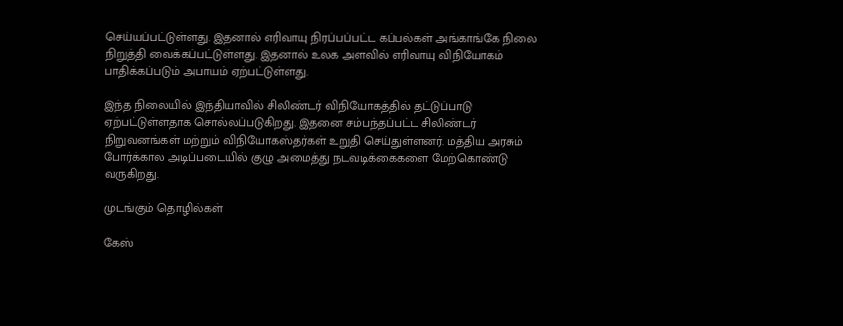செய்யப்பட்டுள்ளது. இதனால் எரிவாயு நிரப்பப்பட்ட கப்பல்கள் அங்காங்கே நிலை நிறுத்தி வைக்கப்பட்டுள்ளது. இதனால் உலக அளவில் எரிவாயு விநியோகம் பாதிக்கப்படும் அபாயம் ஏற்பட்டுள்ளது.

இந்த நிலையில் இந்தியாவில் சிலிண்டர் விநியோகத்தில் தட்டுப்பாடு ஏற்பட்டுள்ளதாக சொல்லப்படுகிறது. இதனை சம்பந்தப்பட்ட சிலிண்டர் நிறுவனங்கள் மற்றும் விநியோகஸ்தர்கள் உறுதி செய்துள்ளனர். மத்திய அரசும் போர்க்கால அடிப்படையில் குழு அமைத்து நடவடிக்கைகளை மேற்கொண்டு வருகிறது.

முடங்கும் தொழில்கள்

கேஸ்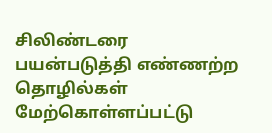சிலிண்டரை பயன்படுத்தி எண்ணற்ற தொழில்கள் மேற்கொள்ளப்பட்டு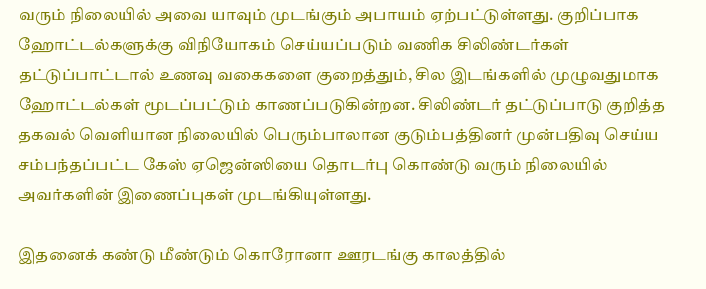வரும் நிலையில் அவை யாவும் முடங்கும் அபாயம் ஏற்பட்டுள்ளது. குறிப்பாக ஹோட்டல்களுக்கு விநியோகம் செய்யப்படும் வணிக சிலிண்டர்கள் தட்டுப்பாட்டால் உணவு வகைகளை குறைத்தும், சில இடங்களில் முழுவதுமாக ஹோட்டல்கள் மூடப்பட்டும் காணப்படுகின்றன. சிலிண்டர் தட்டுப்பாடு குறித்த தகவல் வெளியான நிலையில் பெரும்பாலான குடும்பத்தினர் முன்பதிவு செய்ய சம்பந்தப்பட்ட கேஸ் ஏஜென்ஸியை தொடர்பு கொண்டு வரும் நிலையில் அவர்களின் இணைப்புகள் முடங்கியுள்ளது.

இதனைக் கண்டு மீண்டும் கொரோனா ஊரடங்கு காலத்தில்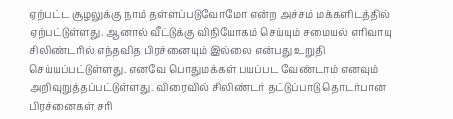ஏற்பட்ட சூழலுக்கு நாம் தள்ளப்படுவோமோ என்ற அச்சம் மக்களிடத்தில் ஏற்பட்டுள்ளது. ஆனால் வீட்டுக்கு விநியோகம் செய்யும் சமையல் எரிவாயு சிலிண்டரில் எந்தவித பிரச்னையும் இல்லை என்பது உறுதி செய்யப்பட்டுள்ளது. எனவே பொதுமக்கள் பயப்பட வேண்டாம் எனவும் அறிவுறுத்தப்பட்டுள்ளது. விரைவில் சிலிண்டர் தட்டுப்பாடு தொடர்பான பிரச்னைகள் சரி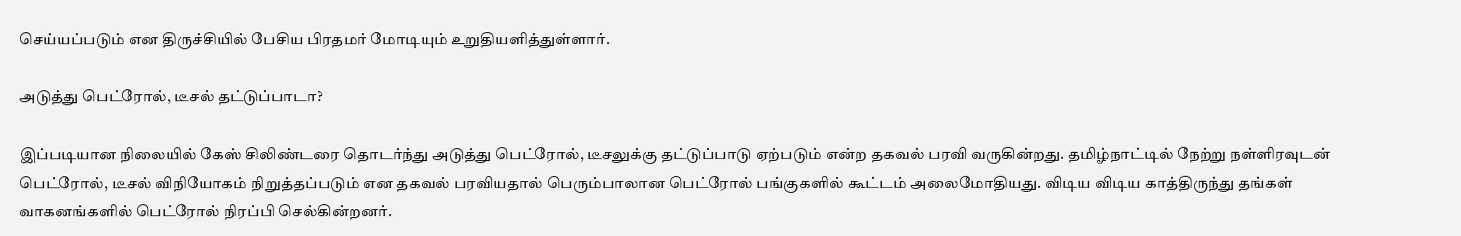செய்யப்படும் என திருச்சியில் பேசிய பிரதமர் மோடியும் உறுதியளித்துள்ளார்.

அடுத்து பெட்ரோல், டீசல் தட்டுப்பாடா?

இப்படியான நிலையில் கேஸ் சிலிண்டரை தொடர்ந்து அடுத்து பெட்ரோல், டீசலுக்கு தட்டுப்பாடு ஏற்படும் என்ற தகவல் பரவி வருகின்றது. தமிழ்நாட்டில் நேற்று நள்ளிரவுடன் பெட்ரோல், டீசல் விநியோகம் நிறுத்தப்படும் என தகவல் பரவியதால் பெரும்பாலான பெட்ரோல் பங்குகளில் கூட்டம் அலைமோதியது. விடிய விடிய காத்திருந்து தங்கள் வாகனங்களில் பெட்ரோல் நிரப்பி செல்கின்றனர்.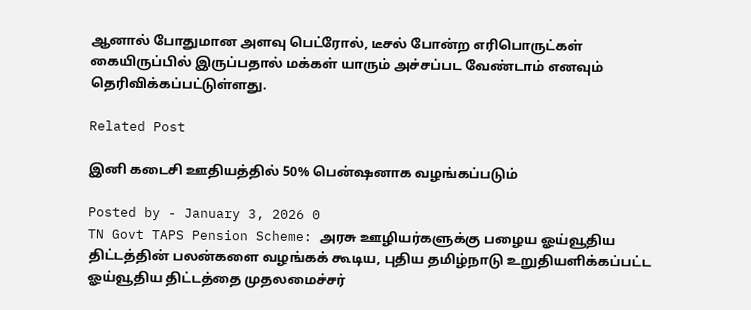ஆனால் போதுமான அளவு பெட்ரோல், டீசல் போன்ற எரிபொருட்கள் கையிருப்பில் இருப்பதால் மக்கள் யாரும் அச்சப்பட வேண்டாம் எனவும் தெரிவிக்கப்பட்டுள்ளது.

Related Post

இனி கடைசி ஊதியத்தில் 50% பென்ஷனாக வழங்கப்படும்

Posted by - January 3, 2026 0
TN Govt TAPS Pension Scheme: அரசு ஊழியர்களுக்கு பழைய ஓய்வூதிய திட்டத்தின் பலன்களை வழங்கக் கூடிய, புதிய தமிழ்நாடு உறுதியளிக்கப்பட்ட ஓய்வூதிய திட்டத்தை முதலமைச்சர்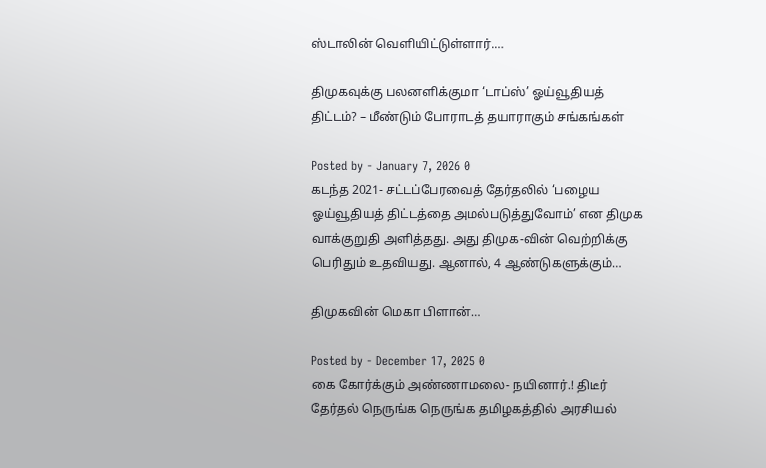ஸ்டாலின் வெளியிட்டுள்ளார்.…

திமுகவுக்கு பலனளிக்குமா ‘டாப்ஸ்’ ஓய்வூதியத் திட்டம்? – மீண்டும் போராடத் தயாராகும் சங்கங்கள்

Posted by - January 7, 2026 0
கடந்த 2021- சட்டப்பேரவைத் தேர்தலில் ‘பழைய ஓய்வூதியத் திட்டத்தை அமல்படுத்துவோம்’ என திமுக வாக்குறுதி அளித்தது. அது திமுக-வின் வெற்றிக்கு பெரிதும் உதவியது. ஆனால், 4 ஆண்டுகளுக்கும்…

திமுகவின் மெகா பிளான்…

Posted by - December 17, 2025 0
கை கோர்க்கும் அண்ணாமலை- நயினார்.! திடீர் தேர்தல் நெருங்க நெருங்க தமிழகத்தில் அரசியல்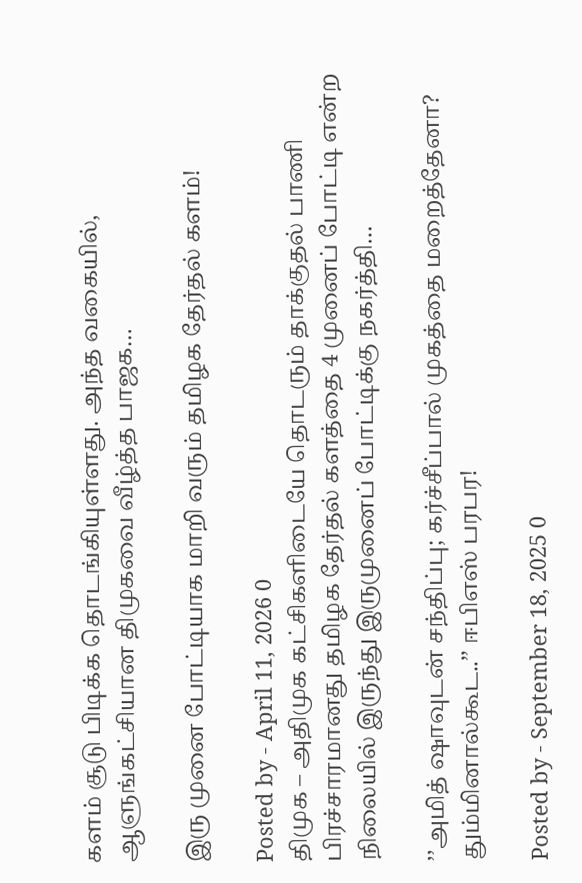களம் சூடு பிடிக்க தொடங்கியுள்ளது. அந்த வகையில், ஆளுங்கட்சியான திமுகவை வீழ்த்த பாஜக…

இரு முனை போட்டியாக மாறி வரும் தமிழக தேர்தல் களம்!

Posted by - April 11, 2026 0
திமுக – அதிமுக கட்சிகளிடையே தொடரும் தாக்குதல் பாணி பிரச்சாரமானது தமிழக தேர்தல் களத்தை 4 முனைப் போட்டி என்ற நிலையில் இருந்து இருமுனைப் போட்டிக்கு நகர்த்தி…

’’அமித் ஷாவுடன் சந்திப்பு; கர்ச்சீப்பால் முகத்தை மறைத்தேனா? தும்மினால்கூட..’’ ஈபிஎஸ் பரபர!

Posted by - September 18, 2025 0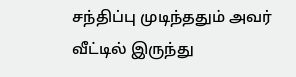சந்திப்பு முடிந்ததும் அவர் வீட்டில் இருந்து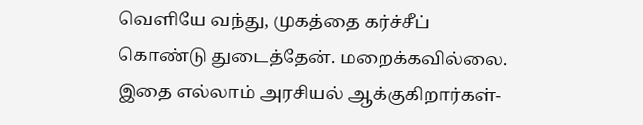வெளியே வந்து, முகத்தை கர்ச்சீப் கொண்டு துடைத்தேன். மறைக்கவில்லை. இதை எல்லாம் அரசியல் ஆக்குகிறார்கள்-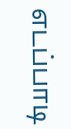எடப்பாடி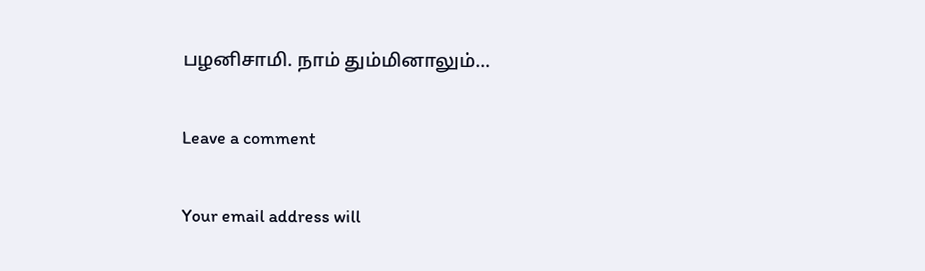பழனிசாமி. நாம் தும்மினாலும்…

Leave a comment

Your email address will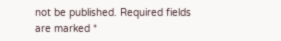not be published. Required fields are marked *